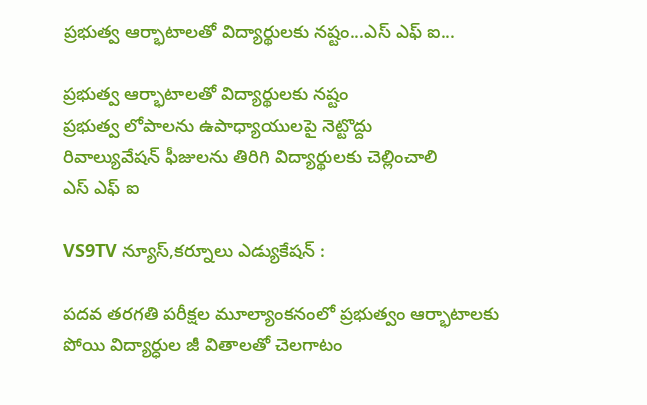ప్రభుత్వ ఆర్భాటాలతో విద్యార్థులకు నష్టం...ఎస్ ఎఫ్ ఐ...

ప్రభుత్వ ఆర్భాటాలతో విద్యార్థులకు నష్టం
ప్రభుత్వ లోపాలను ఉపాధ్యాయులపై నెట్టొద్దు
రివాల్యువేషన్ ఫీజులను తిరిగి విద్యార్థులకు చెల్లించాలి
ఎస్ ఎఫ్ ఐ

VS9TV న్యూస్,కర్నూలు ఎడ్యుకేషన్ :

పదవ తరగతి పరీక్షల మూల్యాంకనంలో ప్రభుత్వం ఆర్భాటాలకు పోయి విద్యార్ధుల జీ వితాలతో చెలగాటం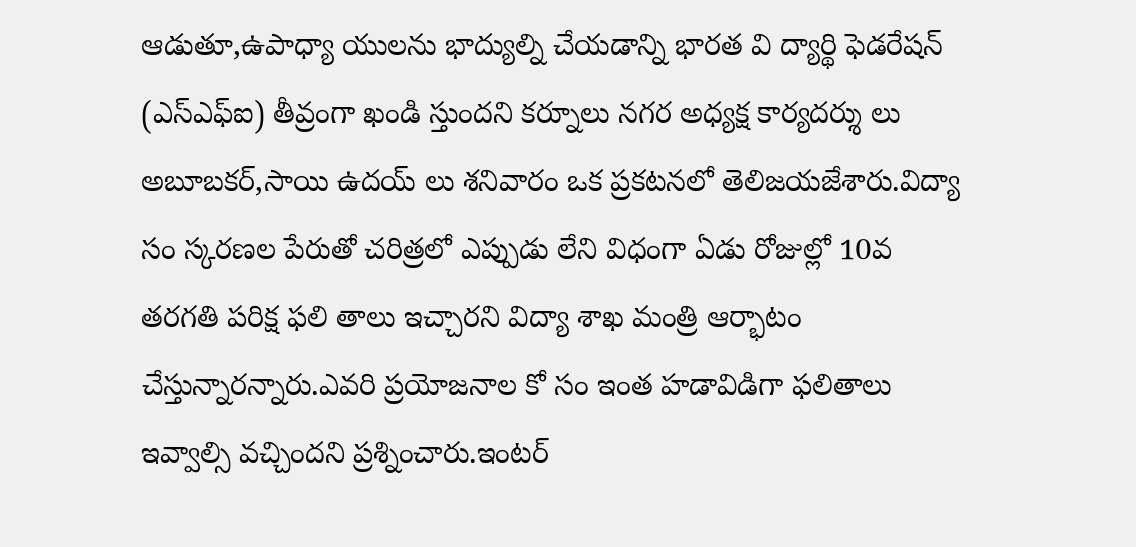ఆడుతూ,ఉపాధ్యా యులను భాద్యుల్ని చేయడాన్ని భారత వి ద్యార్థి ఫెడరేషన్‌ (ఎస్‌ఎఫ్‌ఐ) తీవ్రంగా ఖండి స్తుందని కర్నూలు నగర అధ్యక్ష కార్యదర్శు లు అబూబకర్,సాయి ఉదయ్ లు శనివారం ఒక ప్రకటనలో తెలిజయజేశారు.విద్యా సం స్కరణల పేరుతో చరిత్రలో ఎప్పుడు లేని విధంగా ఏడు రోజుల్లో 10వ తరగతి పరిక్ష ఫలి తాలు ఇచ్చారని విద్యా శాఖ మంత్రి ఆర్భాటం చేస్తున్నారన్నారు.ఎవరి ప్రయోజనాల కో సం ఇంత హడావిడిగా ఫలితాలు ఇవ్వాల్సి వచ్చిందని ప్రశ్నించారు.ఇంటర్‌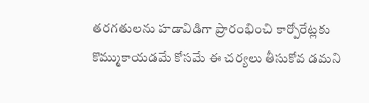తరగతులను హడావిడిగా ప్రారంభించి కార్పోరేట్లకు కొమ్ముకాయడమే కోసమే ఈ చర్యలు తీసుకోవ డమని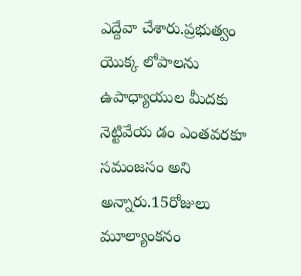ఎద్దేవా చేశారు.ప్రభుత్వం యొక్క లోపాలను ఉపాధ్యాయుల మీదకు నెట్టివేయ డం ఎంతవరకూ సమంజసం అని అన్నారు.15రోజులు మూల్యాంకనం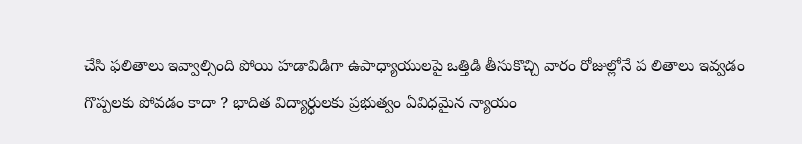చేసి ఫలితాలు ఇవ్వాల్సింది పోయి హడావిడిగా ఉపాధ్యాయులపై ఒత్తిడి తీసుకొచ్చి వారం రోజుల్లోనే ప లితాలు ఇవ్వడం గొప్పలకు పోవడం కాదా ? భాదిత విద్యార్ధులకు ప్రభుత్వం ఏవిధమైన న్యాయం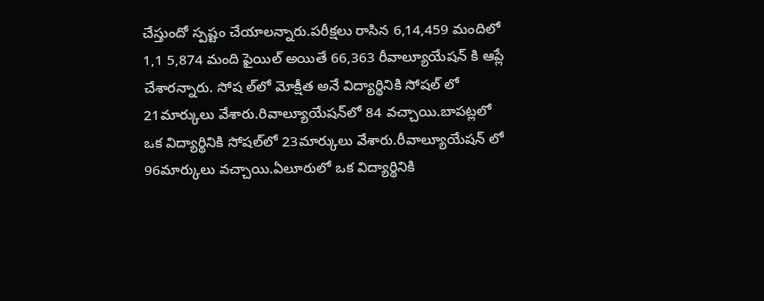చేస్తుందో స్పష్టం చేయాలన్నారు.పరీక్షలు రాసిన 6,14,459 మందిలో 1,1 5,874 మంది ఫైయిల్‌ అయితే 66,363 రీవాల్యూయేషన్‌ కి ఆప్లే చేశారన్నారు. సోష ల్‌లో మోక్షీత అనే విద్యార్థినికి సోషల్‌ లో 21మార్కులు వేశారు.రివాల్యూయేషన్‌లో 84 వచ్చాయి.బాపట్లలో ఒక విద్యార్థినికి సోషల్‌లో 23మార్కులు వేశారు.రీవాల్యూయేషన్‌ లో 96మార్కులు వచ్చాయి.ఏలూరులో ఒక విద్యార్థినికి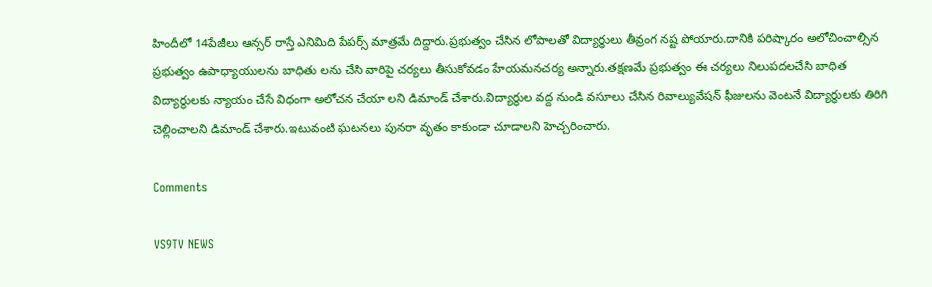హిందీలో 14పేజీలు ఆన్సర్‌ రాస్తే ఎనిమిది పేపర్స్‌ మాత్రమే దిద్దారు.ప్రభుత్వం చేసిన లోపాలతో విద్యార్ధులు తీవ్రంగ నష్ట పోయారు.దానికి పరిష్కారం అలోచించాల్సిన ప్రభుత్వం ఉపాధ్యాయులను బాధితు లను చేసి వారిపై చర్యలు తీసుకోవడం హేయమనచర్య అన్నారు.తక్షణమే ప్రభుత్వం ఈ చర్యలు నిలుపదలచేసి బాధిత విద్యార్థులకు న్యాయం చేసే విధంగా అలోచన చేయా లని డిమాండ్‌ చేశారు.విద్యార్థుల వద్ద నుండి వసూలు చేసిన రివాల్యువేషన్ ఫీజులను వెంటనే విద్యార్థులకు తిరిగి చెల్లించాలని డిమాండ్ చేశారు.ఇటువంటి ఘటనలు పునరా వృతం కాకుండా చూడాలని హెచ్చరించారు.

Comments

VS9TV NEWS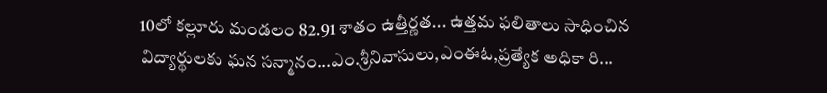10లో కల్లూరు మండలం 82.91 శాతం ఉత్తీర్ణత... ఉత్తమ ఫలితాలు సాధించిన విద్యార్థులకు ఘన సన్మానం...ఎం.శ్రీనివాసులు,ఎంఈఓ,ప్రత్యేక అధికా రి...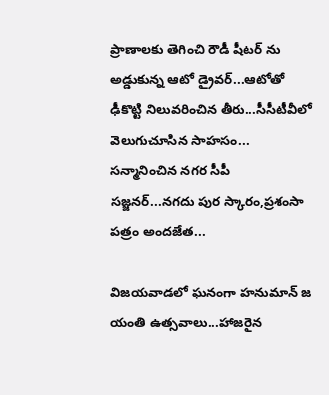ప్రాణాలకు తెగించి రౌడీ షీటర్ ను అడ్డుకున్న ఆటో డ్రైవర్...ఆటోతో ఢీకొట్టి నిలువరించిన తీరు...సీసీటీవీలో వెలుగుచూసిన సాహసం... సన్మానించిన నగర సీపీ సజ్జనర్...నగదు పుర స్కారం,ప్రశంసా పత్రం అందజేత...

విజయవాడలో ఘనంగా హనుమాన్ జ యంతి ఉత్సవాలు...హాజరైన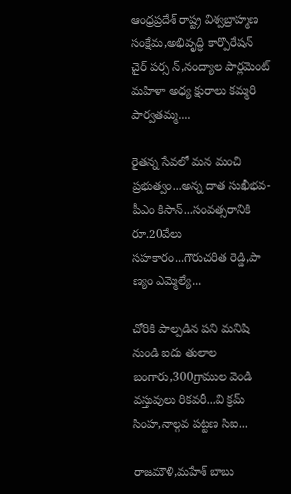ఆంధ్రప్రదేశ్ రాష్ట్ర విశ్వబ్రాహ్మణ సంక్షేమ,అభివృద్ధి కార్పొరేషన్ చైర్ పర్స న్,నంద్యాల పార్లమెంట్ మహిళా అధ్య క్షురాలు కమ్మరి పార్వతమ్మ....

రైతన్న సేవలో మన మంచి ప్రభుత్వం...అన్న దాత సుఖీభవ-పీఎం కిసాన్...సంవత్సరానికి రూ.20వేలు సహకారం...గౌరుచరిత రెడ్డి,పా ణ్యం ఎమ్మెల్యే...

చోరికి పాల్పడిన పని మనిషి నుండి ఐదు తులాల బంగారు,300గ్రాముల వెండి వస్తువులు రికవరీ...వి క్రమ్ సింహ,నాల్గవ పట్టణ సిఐ...

రాజమౌళి,మహేశ్ బాబు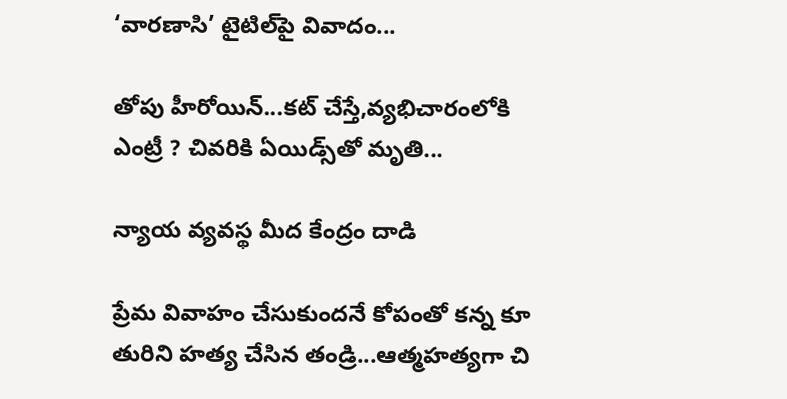‘వారణాసి’ టైటిల్‌పై వివాదం...

తోపు హీరోయిన్...కట్ చేస్తే,వ్యభిచారంలోకి ఎంట్రీ ? చివరికి ఏయిడ్స్‌తో మృతి...

న్యాయ వ్యవస్థ మీద కేంద్రం దాడి

ప్రేమ వివాహం చేసుకుందనే కోపంతో కన్న కూ తురిని హత్య చేసిన తండ్రి...ఆత్మహత్యగా చి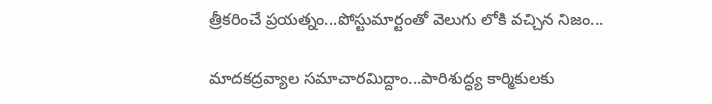త్రీకరించే ప్రయత్నం...పోస్టుమార్టంతో వెలుగు లోకి వచ్చిన నిజం...

మాదకద్రవ్యాల సమాచారమిద్దాం...పారిశుద్ధ్య కార్మికులకు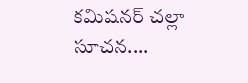కమిషనర్ చల్లా సూచన....